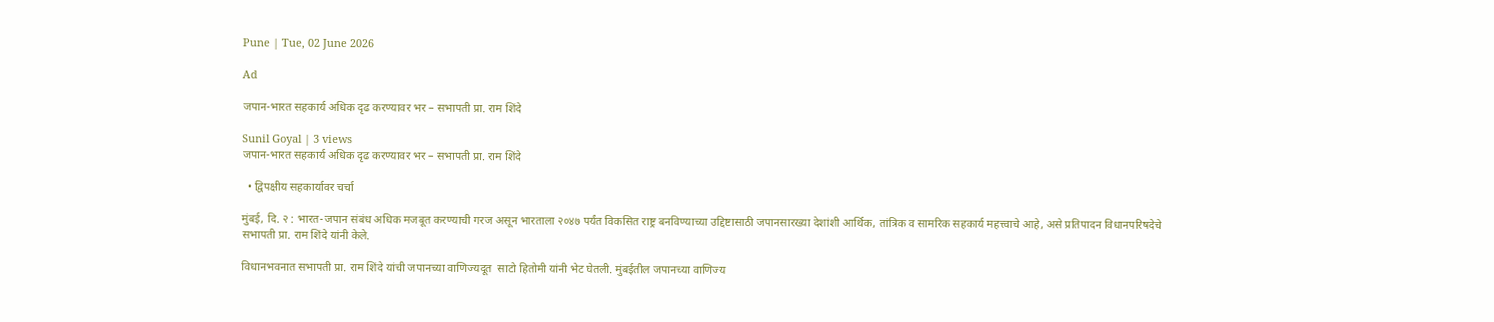Pune | Tue, 02 June 2026

Ad

जपान-भारत सहकार्य अधिक दृढ करण्यावर भर – सभापती प्रा. राम शिंदे

Sunil Goyal | 3 views
जपान-भारत सहकार्य अधिक दृढ करण्यावर भर – सभापती प्रा. राम शिंदे

  • द्विपक्षीय सहकार्यावर चर्चा

मुंबई, दि. २ : भारत-जपान संबंध अधिक मजबूत करण्याची गरज असून भारताला २०४७ पर्यंत विकसित राष्ट्र बनविण्याच्या उद्दिष्टासाठी जपानसारख्या देशांशी आर्थिक, तांत्रिक व सामरिक सहकार्य महत्त्वाचे आहे, असे प्रतिपादन विधानपरिषदेचे सभापती प्रा. राम शिंदे यांनी केले.

विधानभवनात सभापती प्रा. राम शिंदे यांची जपानच्या वाणिज्यदूत  साटो हितोमी यांनी भेट घेतली. मुंबईतील जपानच्या वाणिज्य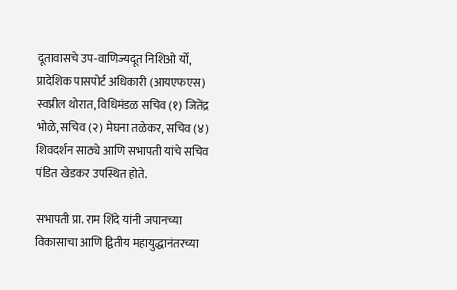दूतावासचे उप-वाणिज्यदूत निशिओ र्यो, प्रादेशिक पासपोर्ट अधिकारी (आयएफएस) स्वप्नील थोरात, विधिमंडळ सचिव (१) जितेंद्र भोळे, सचिव (२) मेघना तळेकर, सचिव (४) शिवदर्शन साठ्ये आणि सभापती यांचे सचिव पंडित खेडकर उपस्थित होते.

सभापती प्रा. राम शिंदे यांनी जपानच्या विकासाचा आणि द्वितीय महायुद्धानंतरच्या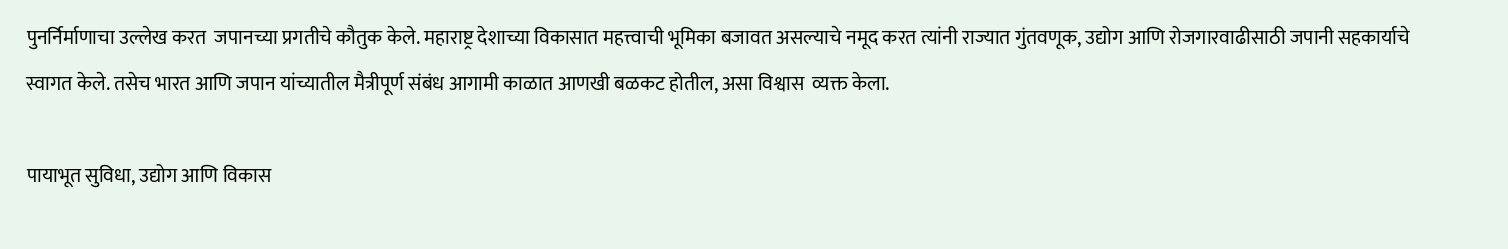पुनर्निर्माणाचा उल्लेख करत  जपानच्या प्रगतीचे कौतुक केले. महाराष्ट्र देशाच्या विकासात महत्त्वाची भूमिका बजावत असल्याचे नमूद करत त्यांनी राज्यात गुंतवणूक, उद्योग आणि रोजगारवाढीसाठी जपानी सहकार्याचे स्वागत केले. तसेच भारत आणि जपान यांच्यातील मैत्रीपूर्ण संबंध आगामी काळात आणखी बळकट होतील, असा विश्वास  व्यक्त केला.

पायाभूत सुविधा, उद्योग आणि विकास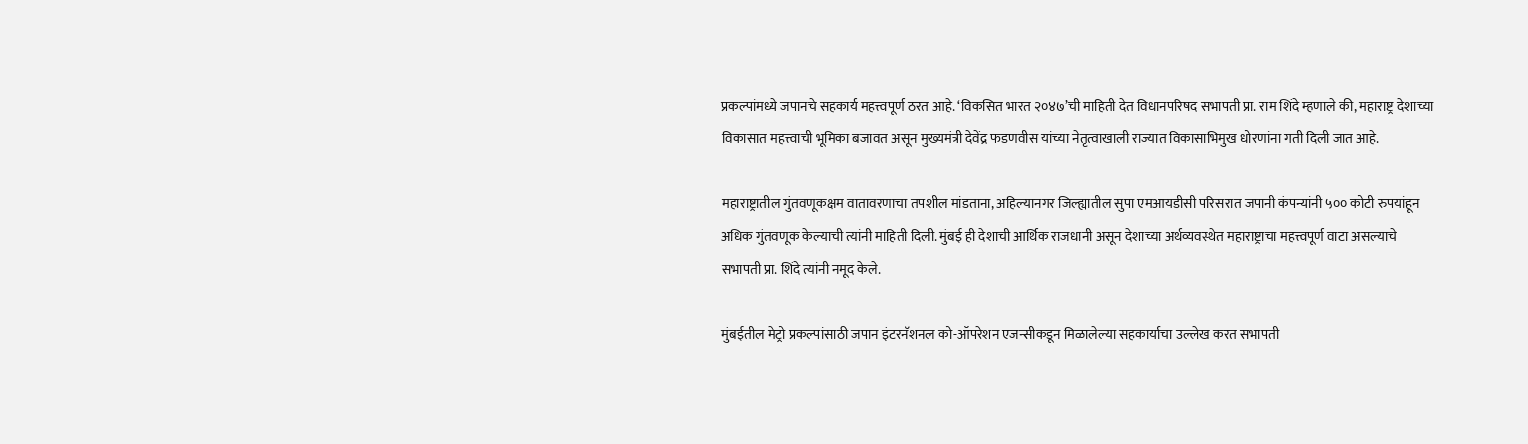प्रकल्पांमध्ये जपानचे सहकार्य महत्त्वपूर्ण ठरत आहे. ‘विकसित भारत २०४७’ची माहिती देत विधानपरिषद सभापती प्रा. राम शिंदे म्हणाले की, महाराष्ट्र देशाच्या विकासात महत्त्वाची भूमिका बजावत असून मुख्यमंत्री देवेंद्र फडणवीस यांच्या नेतृत्वाखाली राज्यात विकासाभिमुख धोरणांना गती दिली जात आहे.

महाराष्ट्रातील गुंतवणूकक्षम वातावरणाचा तपशील मांडताना, अहिल्यानगर जिल्ह्यातील सुपा एमआयडीसी परिसरात जपानी कंपन्यांनी ५०० कोटी रुपयांहून अधिक गुंतवणूक केल्याची त्यांनी माहिती दिली. मुंबई ही देशाची आर्थिक राजधानी असून देशाच्या अर्थव्यवस्थेत महाराष्ट्राचा महत्त्वपूर्ण वाटा असल्याचे सभापती प्रा. शिंदे त्यांनी नमूद केले.

मुंबईतील मेट्रो प्रकल्पांसाठी जपान इंटरनॅशनल को-ऑपरेशन एजन्सीकडून मिळालेल्या सहकार्याचा उल्लेख करत सभापती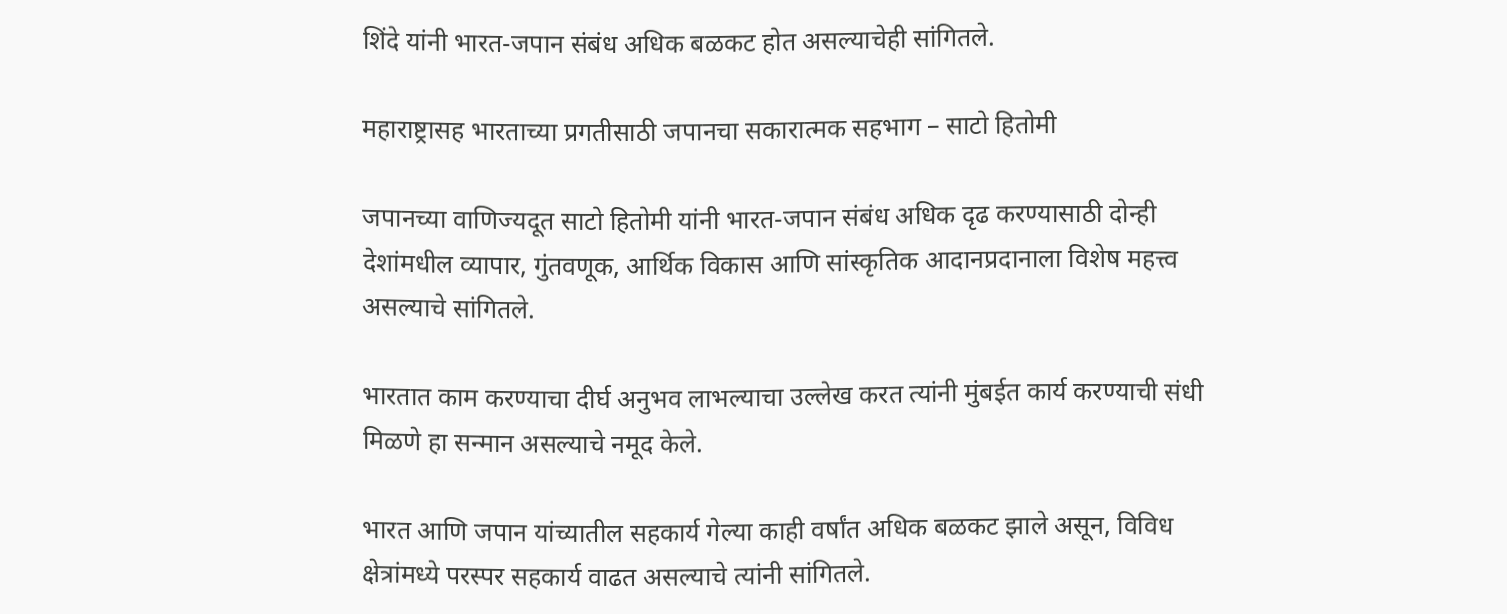शिंदे यांनी भारत-जपान संबंध अधिक बळकट होत असल्याचेही सांगितले.

महाराष्ट्रासह भारताच्या प्रगतीसाठी जपानचा सकारात्मक सहभाग – साटो हितोमी

जपानच्या वाणिज्यदूत साटो हितोमी यांनी भारत-जपान संबंध अधिक दृढ करण्यासाठी दोन्ही देशांमधील व्यापार, गुंतवणूक, आर्थिक विकास आणि सांस्कृतिक आदानप्रदानाला विशेष महत्त्व असल्याचे सांगितले.

भारतात काम करण्याचा दीर्घ अनुभव लाभल्याचा उल्लेख करत त्यांनी मुंबईत कार्य करण्याची संधी मिळणे हा सन्मान असल्याचे नमूद केले.

भारत आणि जपान यांच्यातील सहकार्य गेल्या काही वर्षांत अधिक बळकट झाले असून, विविध क्षेत्रांमध्ये परस्पर सहकार्य वाढत असल्याचे त्यांनी सांगितले.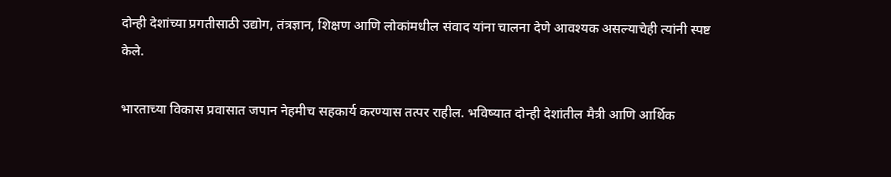दोन्ही देशांच्या प्रगतीसाठी उद्योग, तंत्रज्ञान, शिक्षण आणि लोकांमधील संवाद यांना चालना देणे आवश्यक असल्याचेही त्यांनी स्पष्ट केले.

भारताच्या विकास प्रवासात जपान नेहमीच सहकार्य करण्यास तत्पर राहील. भविष्यात दोन्ही देशांतील मैत्री आणि आर्थिक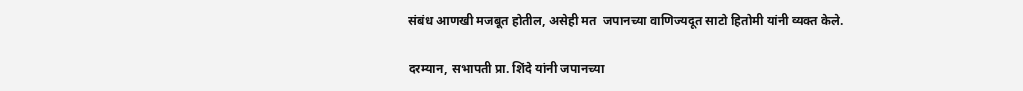संबंध आणखी मजबूत होतील, असेही मत  जपानच्या वाणिज्यदूत साटो हितोमी यांनी व्यक्त केले.

दरम्यान, सभापती प्रा. शिंदे यांनी जपानच्या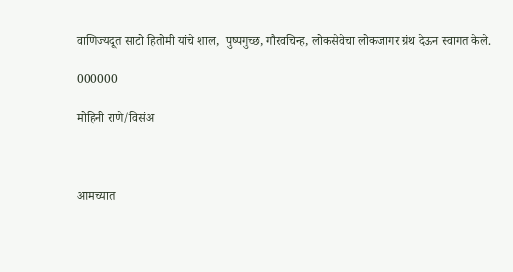वाणिज्यदूत साटो हितोमी यांचे शाल,  पुष्पगुच्छ, गौरवचिन्ह, लोकसेवेचा लोकजागर ग्रंथ देऊन स्वागत केले.

000000

मोहिनी राणे/विसंअ



आमच्यात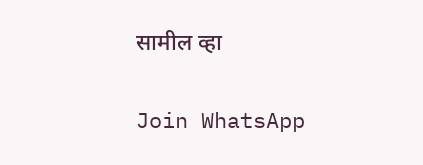सामील व्हा

Join WhatsApp